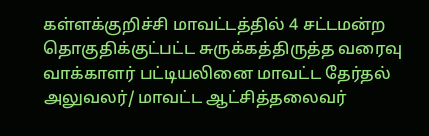கள்ளக்குறிச்சி மாவட்டத்தில் 4 சட்டமன்ற தொகுதிக்குட்பட்ட சுருக்கத்திருத்த வரைவு வாக்காளர் பட்டியலினை மாவட்ட தேர்தல் அலுவலர்/ மாவட்ட ஆட்சித்தலைவர்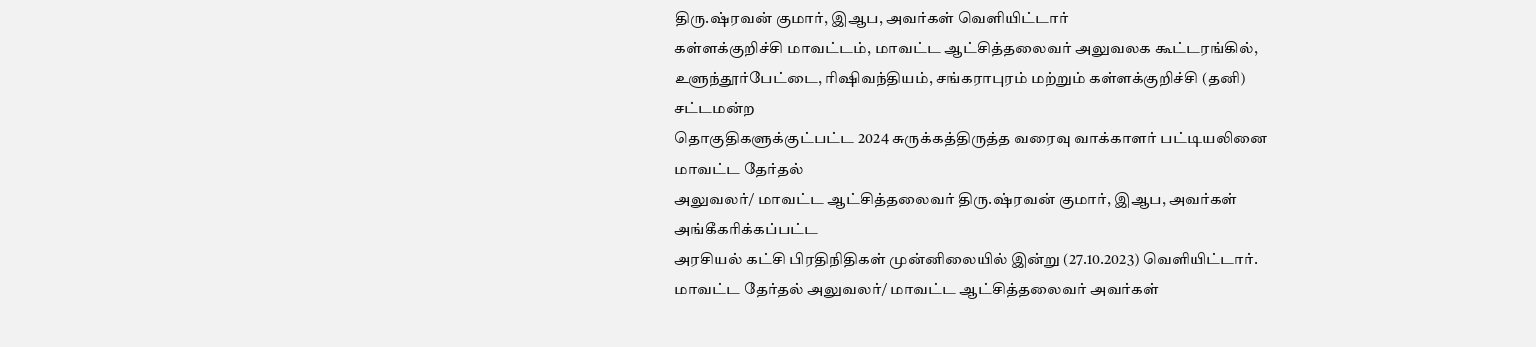திரு.ஷ்ரவன் குமார், இஆப, அவர்கள் வெளியிட்டார்
கள்ளக்குறிச்சி மாவட்டம், மாவட்ட ஆட்சித்தலைவர் அலுவலக கூட்டரங்கில்,
உளுந்தூர்பேட்டை, ரிஷிவந்தியம், சங்கராபுரம் மற்றும் கள்ளக்குறிச்சி (தனி) சட்டமன்ற
தொகுதிகளுக்குட்பட்ட 2024 சுருக்கத்திருத்த வரைவு வாக்காளர் பட்டியலினை மாவட்ட தேர்தல்
அலுவலர்/ மாவட்ட ஆட்சித்தலைவர் திரு.ஷ்ரவன் குமார், இஆப, அவர்கள் அங்கீகரிக்கப்பட்ட
அரசியல் கட்சி பிரதிநிதிகள் முன்னிலையில் இன்று (27.10.2023) வெளியிட்டார்.
மாவட்ட தேர்தல் அலுவலர்/ மாவட்ட ஆட்சித்தலைவர் அவர்கள்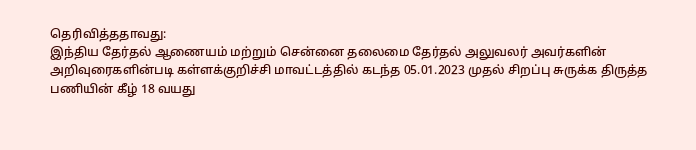தெரிவித்ததாவது:
இந்திய தேர்தல் ஆணையம் மற்றும் சென்னை தலைமை தேர்தல் அலுவலர் அவர்களின்
அறிவுரைகளின்படி கள்ளக்குறிச்சி மாவட்டத்தில் கடந்த 05.01.2023 முதல் சிறப்பு சுருக்க திருத்த
பணியின் கீழ் 18 வயது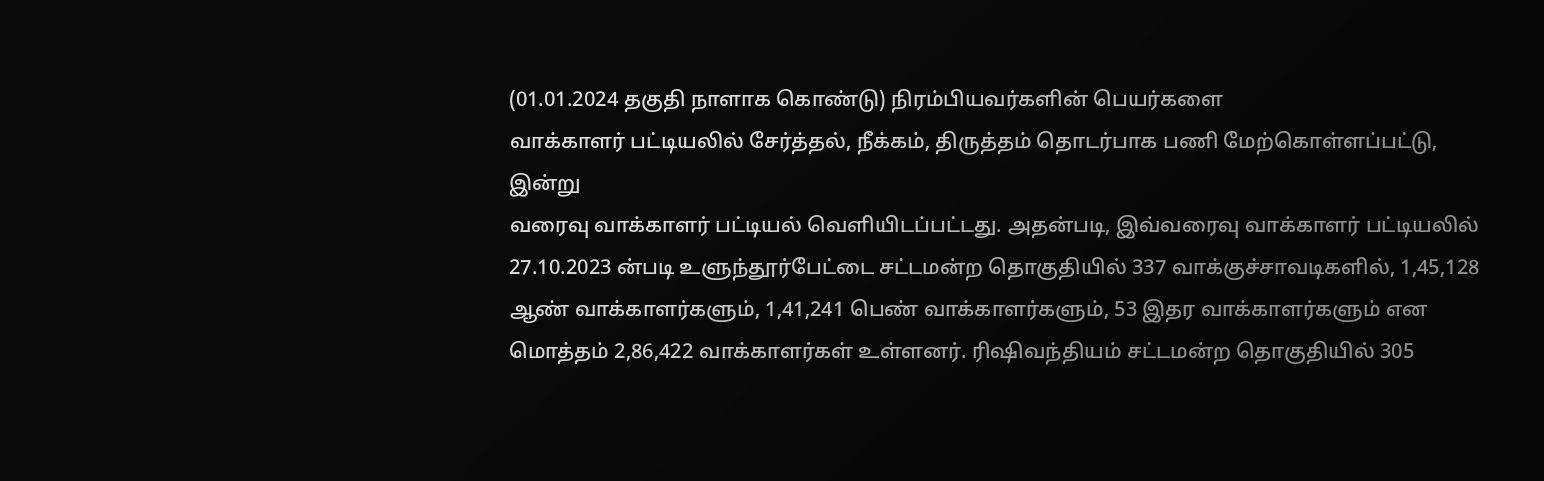(01.01.2024 தகுதி நாளாக கொண்டு) நிரம்பியவர்களின் பெயர்களை
வாக்காளர் பட்டியலில் சேர்த்தல், நீக்கம், திருத்தம் தொடர்பாக பணி மேற்கொள்ளப்பட்டு, இன்று
வரைவு வாக்காளர் பட்டியல் வெளியிடப்பட்டது. அதன்படி, இவ்வரைவு வாக்காளர் பட்டியலில்
27.10.2023 ன்படி உளுந்தூர்பேட்டை சட்டமன்ற தொகுதியில் 337 வாக்குச்சாவடிகளில், 1,45,128
ஆண் வாக்காளர்களும், 1,41,241 பெண் வாக்காளர்களும், 53 இதர வாக்காளர்களும் என
மொத்தம் 2,86,422 வாக்காளர்கள் உள்ளனர். ரிஷிவந்தியம் சட்டமன்ற தொகுதியில் 305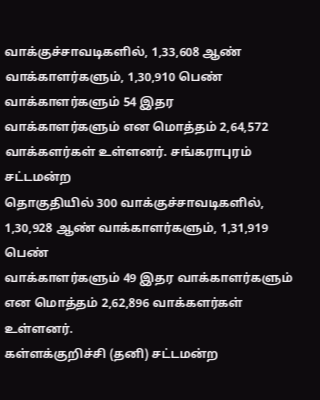வாக்குச்சாவடிகளில், 1,33,608 ஆண் வாக்காளர்களும், 1,30,910 பெண் வாக்காளர்களும் 54 இதர
வாக்காளர்களும் என மொத்தம் 2,64,572 வாக்களர்கள் உள்ளனர். சங்கராபுரம் சட்டமன்ற
தொகுதியில் 300 வாக்குச்சாவடிகளில், 1,30,928 ஆண் வாக்காளர்களும், 1,31,919 பெண்
வாக்காளர்களும் 49 இதர வாக்காளர்களும் என மொத்தம் 2,62,896 வாக்களர்கள் உள்ளனர்.
கள்ளக்குறிச்சி (தனி) சட்டமன்ற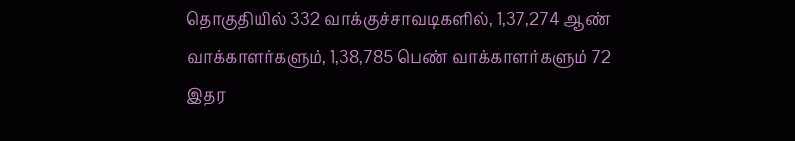தொகுதியில் 332 வாக்குச்சாவடிகளில், 1,37,274 ஆண்
வாக்காளர்களும், 1,38,785 பெண் வாக்காளர்களும் 72 இதர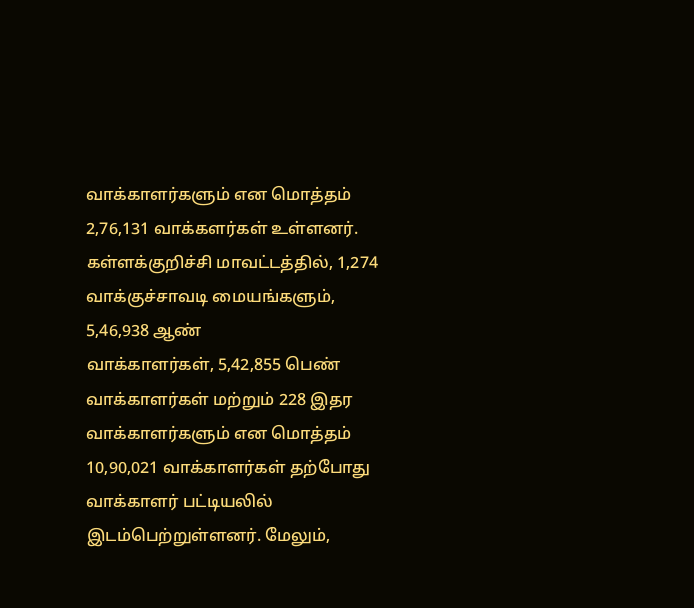வாக்காளர்களும் என மொத்தம்
2,76,131 வாக்களர்கள் உள்ளனர்.
கள்ளக்குறிச்சி மாவட்டத்தில், 1,274 வாக்குச்சாவடி மையங்களும், 5,46,938 ஆண்
வாக்காளர்கள், 5,42,855 பெண் வாக்காளர்கள் மற்றும் 228 இதர வாக்காளர்களும் என மொத்தம்
10,90,021 வாக்காளர்கள் தற்போது வாக்காளர் பட்டியலில் இடம்பெற்றுள்ளனர். மேலும்,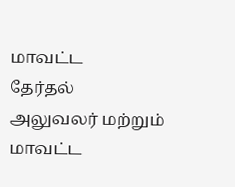மாவட்ட
தேர்தல் அலுவலர் மற்றும் மாவட்ட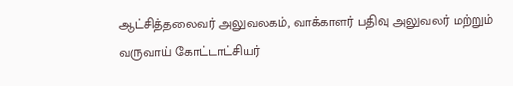ஆட்சித்தலைவர் அலுவலகம், வாக்காளர் பதிவு அலுவலர் மற்றும்
வருவாய் கோட்டாட்சியர்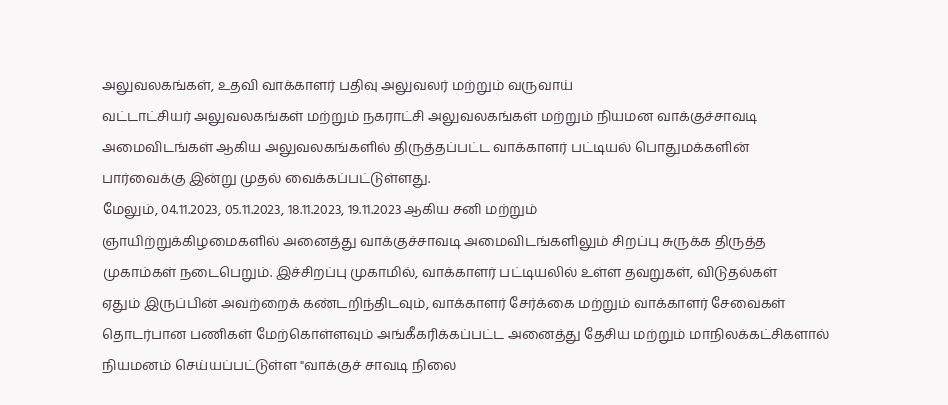அலுவலகங்கள், உதவி வாக்காளர் பதிவு அலுவலர் மற்றும் வருவாய்
வட்டாட்சியர் அலுவலகங்கள் மற்றும் நகராட்சி அலுவலகங்கள் மற்றும் நியமன வாக்குச்சாவடி
அமைவிடங்கள் ஆகிய அலுவலகங்களில் திருத்தப்பட்ட வாக்காளர் பட்டியல் பொதுமக்களின்
பார்வைக்கு இன்று முதல் வைக்கப்பட்டுள்ளது.
மேலும், 04.11.2023, 05.11.2023, 18.11.2023, 19.11.2023 ஆகிய சனி மற்றும்
ஞாயிற்றுக்கிழமைகளில் அனைத்து வாக்குச்சாவடி அமைவிடங்களிலும் சிறப்பு சுருக்க திருத்த
முகாம்கள் நடைபெறும். இச்சிறப்பு முகாமில், வாக்காளர் பட்டியலில் உள்ள தவறுகள், விடுதல்கள்
ஏதும் இருப்பின் அவற்றைக் கண்டறிந்திடவும், வாக்காளர் சேர்க்கை மற்றும் வாக்காளர் சேவைகள்
தொடர்பான பணிகள் மேற்கொள்ளவும் அங்கீகரிக்கப்பட்ட அனைத்து தேசிய மற்றும் மாநிலக்கட்சிகளால் நியமனம் செய்யப்பட்டுள்ள "வாக்குச் சாவடி நிலை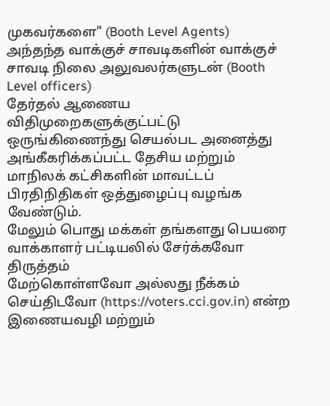முகவர்களை" (Booth Level Agents)
அந்தந்த வாக்குச் சாவடிகளின் வாக்குச் சாவடி நிலை அலுவலர்களுடன் (Booth Level officers)
தேர்தல் ஆணைய விதிமுறைகளுக்குட்பட்டு ஒருங்கிணைந்து செயல்பட அனைத்து
அங்கீகரிக்கப்பட்ட தேசிய மற்றும் மாநிலக் கட்சிகளின் மாவட்டப் பிரதிநிதிகள் ஒத்துழைப்பு வழங்க
வேண்டும்.
மேலும் பொது மக்கள் தங்களது பெயரை வாக்காளர் பட்டியலில் சேர்க்கவோ திருத்தம்
மேற்கொள்ளவோ அல்லது நீக்கம் செய்திடவோ (https://voters.cci.gov.in) என்ற
இணையவழி மற்றும்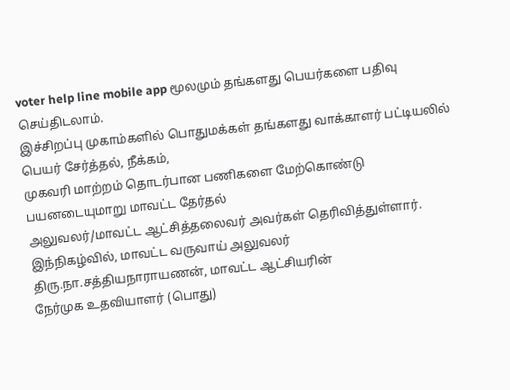voter help line mobile app மூலமும் தங்களது பெயர்களை பதிவு செய்திடலாம்.
இச்சிறப்பு முகாம்களில் பொதுமக்கள் தங்களது வாக்காளர் பட்டியலில் பெயர் சேர்த்தல், நீக்கம்,
முகவரி மாற்றம் தொடர்பான பணிகளை மேற்கொண்டு பயனடையுமாறு மாவட்ட தேர்தல்
அலுவலர்/மாவட்ட ஆட்சித்தலைவர் அவர்கள் தெரிவித்துள்ளார்.
இந்நிகழ்வில், மாவட்ட வருவாய் அலுவலர் திரு.நா.சத்தியநாராயணன், மாவட்ட ஆட்சியரின்
நேர்முக உதவியாளர் (பொது)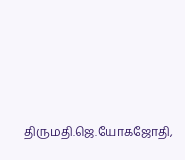திருமதி.ஜெ.யோகஜோதி,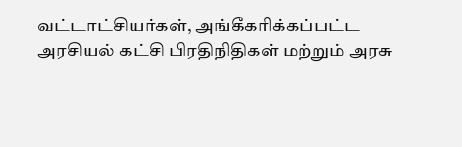வட்டாட்சியர்கள், அங்கீகரிக்கப்பட்ட
அரசியல் கட்சி பிரதிநிதிகள் மற்றும் அரசு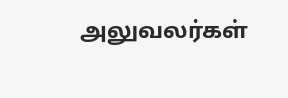அலுவலர்கள்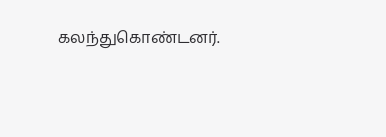கலந்துகொண்டனர்.